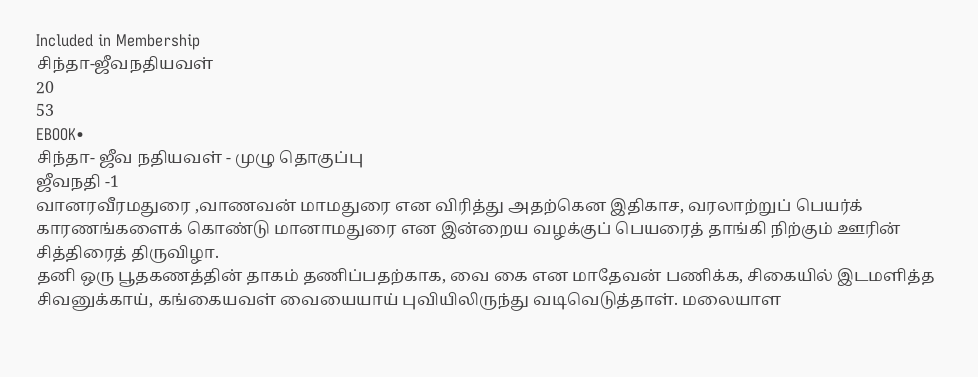Included in Membership
சிந்தா-ஜீவநதியவள்
20
53
EBOOK•
சிந்தா- ஜீவ நதியவள் - முழு தொகுப்பு
ஜீவநதி -1
வானரவீரமதுரை ,வாணவன் மாமதுரை என விரித்து அதற்கென இதிகாச, வரலாற்றுப் பெயர்க் காரணங்களைக் கொண்டு மானாமதுரை என இன்றைய வழக்குப் பெயரைத் தாங்கி நிற்கும் ஊரின் சித்திரைத் திருவிழா.
தனி ஒரு பூதகணத்தின் தாகம் தணிப்பதற்காக, வை கை என மாதேவன் பணிக்க, சிகையில் இடமளித்த சிவனுக்காய், கங்கையவள் வையையாய் புவியிலிருந்து வடிவெடுத்தாள். மலையாள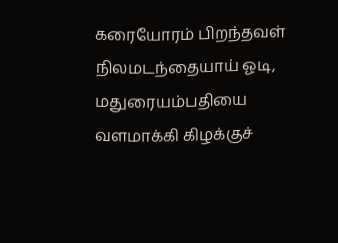கரையோரம் பிறந்தவள் நிலமடந்தையாய் ஓடி, மதுரையம்பதியை வளமாக்கி கிழக்குச்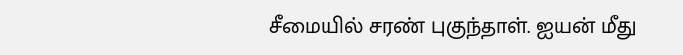சீமையில் சரண் புகுந்தாள். ஐயன் மீது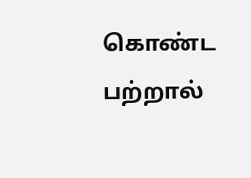கொண்ட பற்றால்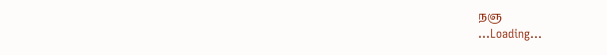நஞ
...Loading...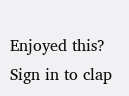Enjoyed this?
Sign in to clap